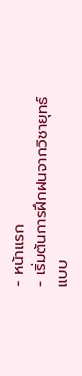- หน้าแรก
- เริ่มต้นการฝึกฝนจากวิชายุทธ์แบบ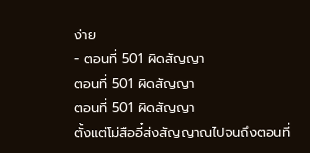ง่าย
- ตอนที่ 501 ผิดสัญญา
ตอนที่ 501 ผิดสัญญา
ตอนที่ 501 ผิดสัญญา
ตั้งแต่โม่สืออี๋ส่งสัญญาณไปจนถึงตอนที่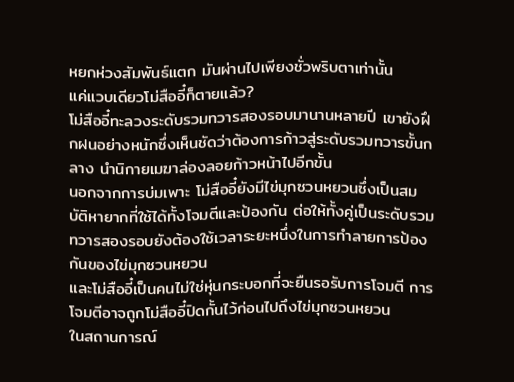หยกห่วงสัมพันธ์แตก มันผ่านไปเพียงชั่วพริบตาเท่านั้น
แค่แวบเดียวโม่สืออี๋ก็ตายแล้ว?
โม่สืออี๋ทะลวงระดับรวมทวารสองรอบมานานหลายปี เขายังฝึกฝนอย่างหนักซึ่งเห็นชัดว่าต้องการก้าวสู่ระดับรวมทวารขั้นกลาง นำนิกายเมฆาล่องลอยก้าวหน้าไปอีกขั้น
นอกจากการบ่มเพาะ โม่สืออี๋ยังมีไข่มุกซวนหยวนซึ่งเป็นสมบัติหายากที่ใช้ได้ทั้งโจมตีและป้องกัน ต่อให้ทั้งคู่เป็นระดับรวมทวารสองรอบยังต้องใช้เวลาระยะหนึ่งในการทำลายการป้องกันของไข่มุกซวนหยวน
และโม่สืออี๋เป็นคนไม่ใช่หุ่นกระบอกที่จะยืนรอรับการโจมตี การโจมตีอาจถูกโม่สืออี๋ปิดกั้นไว้ก่อนไปถึงไข่มุกซวนหยวน
ในสถานการณ์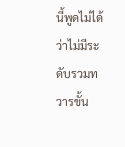นี้พูดไม่ได้ว่าไม่มีระดับรวมทวารขั้น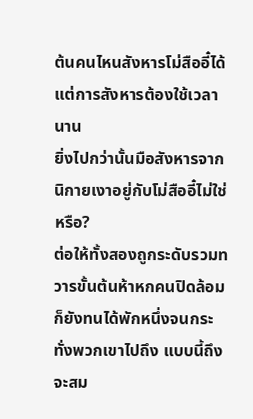ต้นคนไหนสังหารโม่สืออี๋ได้ แต่การสังหารต้องใช้เวลานาน
ยิ่งไปกว่านั้นมือสังหารจากนิกายเงาอยู่กับโม่สืออี๋ไม่ใช่หรือ?
ต่อให้ทั้งสองถูกระดับรวมทวารขั้นต้นห้าหกคนปิดล้อมก็ยังทนได้พักหนึ่งจนกระทั่งพวกเขาไปถึง แบบนี้ถึงจะสม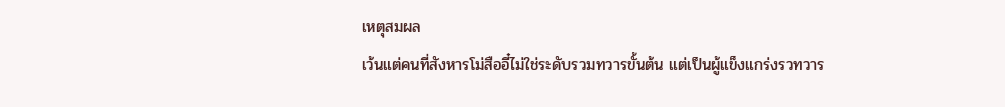เหตุสมผล
เว้นแต่คนที่สังหารโม่สืออี๋ไม่ใช่ระดับรวมทวารขั้นต้น แต่เป็นผู้แข็งแกร่งรวทวาร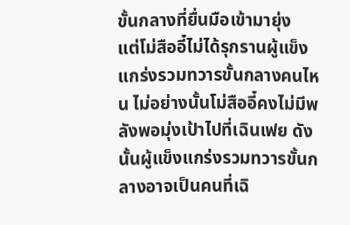ขั้นกลางที่ยื่นมือเข้ามายุ่ง
แต่โม่สืออี๋ไม่ได้รุกรานผู้แข็งแกร่งรวมทวารขั้นกลางคนไหน ไม่อย่างนั้นโม่สืออี๋คงไม่มีพลังพอมุ่งเป้าไปที่เฉินเฟย ดังนั้นผู้แข็งแกร่งรวมทวารขั้นกลางอาจเป็นคนที่เฉิ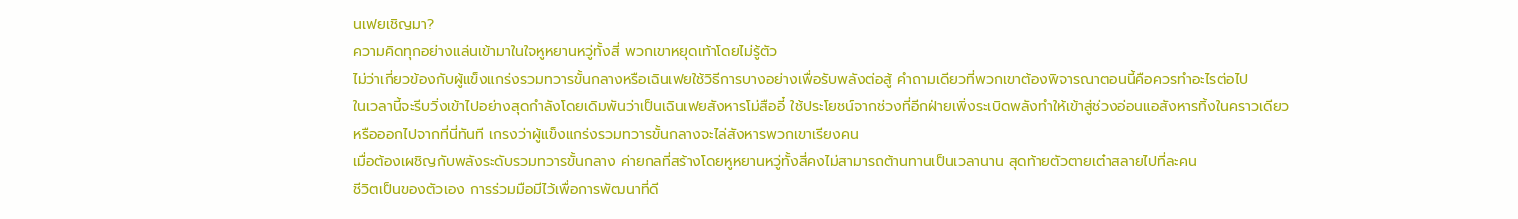นเฟยเชิญมา?
ความคิดทุกอย่างแล่นเข้ามาในใจหูหยานหวู่ทั้งสี่ พวกเขาหยุดเท้าโดยไม่รู้ตัว
ไม่ว่าเกี่ยวข้องกับผู้แข็งแกร่งรวมทวารขั้นกลางหรือเฉินเฟยใช้วิธีการบางอย่างเพื่อรับพลังต่อสู้ คำถามเดียวที่พวกเขาต้องพิจารณาตอนนี้คือควรทำอะไรต่อไป
ในเวลานี้จะรีบวิ่งเข้าไปอย่างสุดกำลังโดยเดิมพันว่าเป็นเฉินเฟยสังหารโม่สืออี๋ ใช้ประโยชน์จากช่วงที่อีกฝ่ายเพิ่งระเบิดพลังทำให้เข้าสู่ช่วงอ่อนแอสังหารทิ้งในคราวเดียว
หรือออกไปจากที่นี่ทันที เกรงว่าผู้แข็งแกร่งรวมทวารขั้นกลางจะไล่สังหารพวกเขาเรียงคน
เมื่อต้องเผชิญกับพลังระดับรวมทวารขั้นกลาง ค่ายกลที่สร้างโดยหูหยานหวู่ทั้งสี่คงไม่สามารถต้านทานเป็นเวลานาน สุดท้ายตัวตายเต๋าสลายไปที่ละคน
ชีวิตเป็นของตัวเอง การร่วมมือมีไว้เพื่อการพัฒนาที่ดี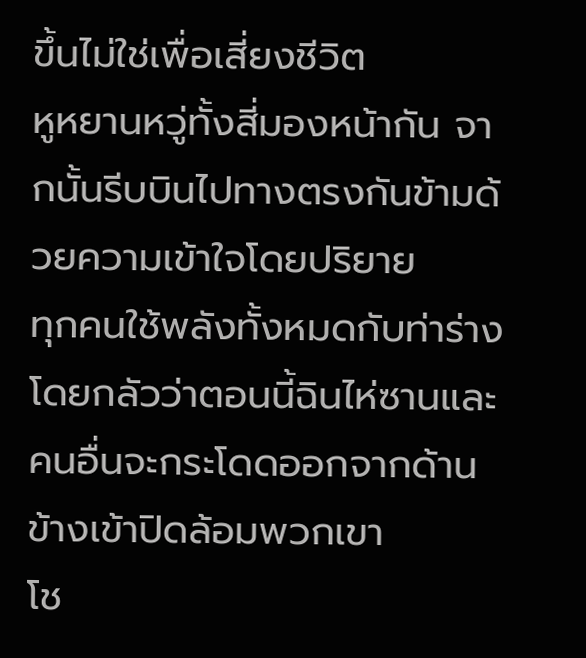ขึ้นไม่ใช่เพื่อเสี่ยงชีวิต
หูหยานหวู่ทั้งสี่มองหน้ากัน จากนั้นรีบบินไปทางตรงกันข้ามด้วยความเข้าใจโดยปริยาย
ทุกคนใช้พลังทั้งหมดกับท่าร่างโดยกลัวว่าตอนนี้ฉินไห่ซานและคนอื่นจะกระโดดออกจากด้านข้างเข้าปิดล้อมพวกเขา
โช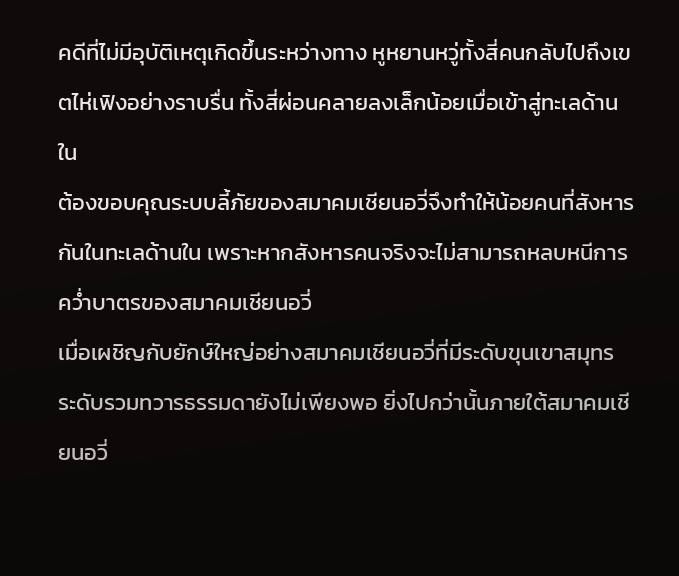คดีที่ไม่มีอุบัติเหตุเกิดขึ้นระหว่างทาง หูหยานหวู่ทั้งสี่คนกลับไปถึงเขตไห่เฟิงอย่างราบรื่น ทั้งสี่ผ่อนคลายลงเล็กน้อยเมื่อเข้าสู่ทะเลด้านใน
ต้องขอบคุณระบบลี้ภัยของสมาคมเชียนอวี่จึงทำให้น้อยคนที่สังหารกันในทะเลด้านใน เพราะหากสังหารคนจริงจะไม่สามารถหลบหนีการคว่ำบาตรของสมาคมเชียนอวี่
เมื่อเผชิญกับยักษ์ใหญ่อย่างสมาคมเชียนอวี่ที่มีระดับขุนเขาสมุทร ระดับรวมทวารธรรมดายังไม่เพียงพอ ยิ่งไปกว่านั้นภายใต้สมาคมเชียนอวี่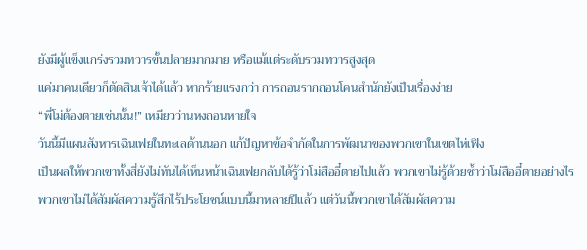ยังมีผู้แข็งแกร่งรวมทวารขั้นปลายมากมาย หรือแม้แต่ระดับรวมทวารสูงสุด
แค่มาคนเดียวก็ตัดสินเจ้าได้แล้ว หากร้ายแรงกว่า การถอนรากถอนโคนสำนักยังเป็นเรื่องง่าย
“พี่โม่ต้องตายเช่นนั้น!” เหมียวว่านหงถอนหายใจ
วันนี้มีแผนสังหารเฉินเฟยในทะเลด้านนอก แก้ปัญหาข้อจำกัดในการพัฒนาของพวกเขาในเขตไห่เฟิง
เป็นผลให้พวกเขาทั้งสี่ยังไม่ทันได้เห็นหน้าเฉินเฟยกลับได้รู้ว่าโม่สืออี๋ตายไปแล้ว พวกเขาไม่รู้ด้วยซ้ำว่าโม่สืออี๋ตายอย่างไร
พวกเขาไม่ได้สัมผัสความรู้สึกไร้ประโยชน์แบบนี้มาหลายปีแล้ว แต่วันนี้พวกเขาได้สัมผัสความ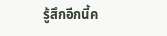รู้สึกอีกนี้ค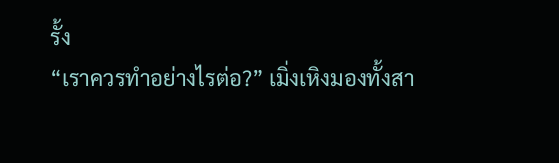รั้ง
“เราควรทำอย่างไรต่อ?” เมิ่งเหิงมองทั้งสา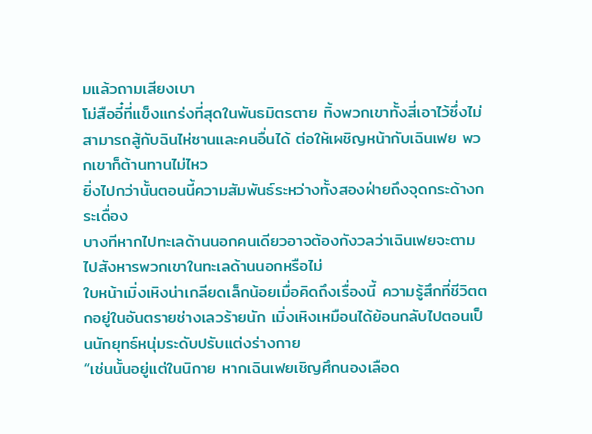มแล้วถามเสียงเบา
โม่สืออี๋ที่แข็งแกร่งที่สุดในพันธมิตรตาย ทิ้งพวกเขาทั้งสี่เอาไว้ซึ่งไม่สามารถสู้กับฉินไห่ซานและคนอื่นได้ ต่อให้เผชิญหน้ากับเฉินเฟย พวกเขาก็ต้านทานไม่ไหว
ยิ่งไปกว่านั้นตอนนี้ความสัมพันธ์ระหว่างทั้งสองฝ่ายถึงจุดกระด้างกระเดื่อง
บางทีหากไปทะเลด้านนอกคนเดียวอาจต้องกังวลว่าเฉินเฟยจะตามไปสังหารพวกเขาในทะเลด้านนอกหรือไม่
ใบหน้าเมิ่งเหิงน่าเกลียดเล็กน้อยเมื่อคิดถึงเรื่องนี้ ความรู้สึกที่ชีวิตตกอยู่ในอันตรายช่างเลวร้ายนัก เมิ่งเหิงเหมือนได้ย้อนกลับไปตอนเป็นนักยุทธ์หนุ่มระดับปรับแต่งร่างกาย
“เช่นนั้นอยู่แต่ในนิกาย หากเฉินเฟยเชิญศึกนองเลือด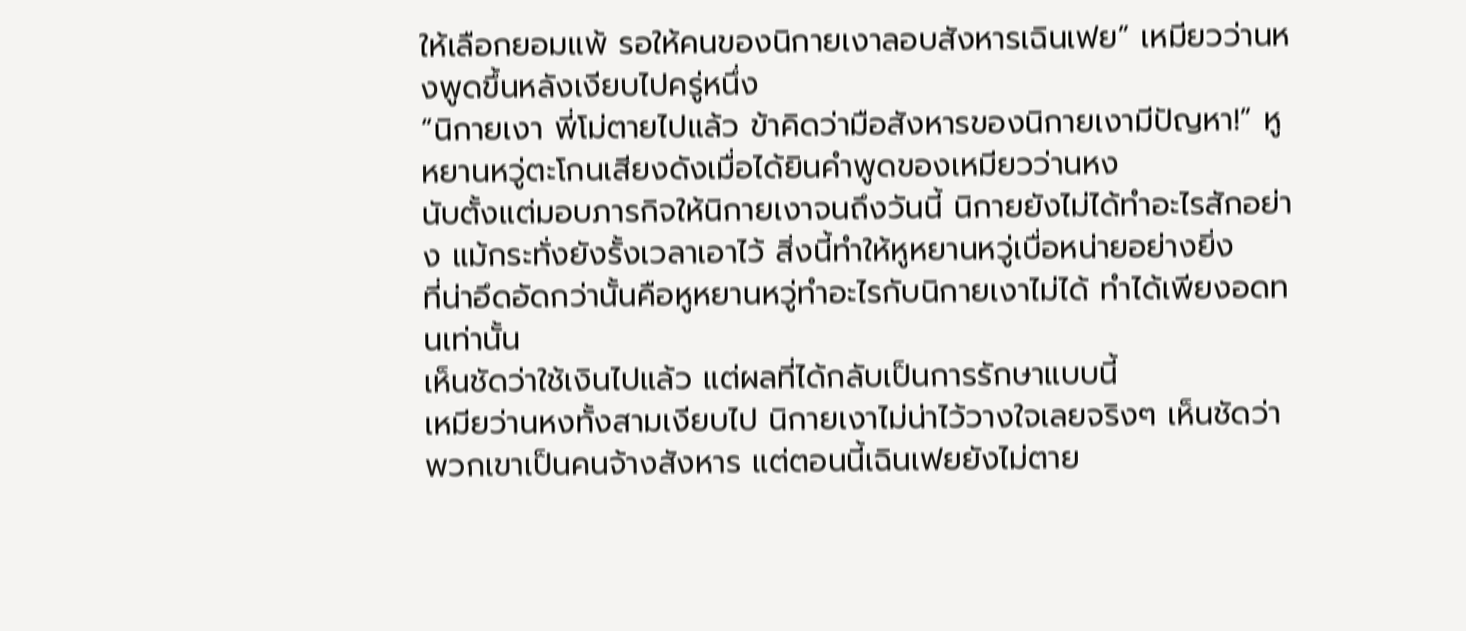ให้เลือกยอมแพ้ รอให้คนของนิกายเงาลอบสังหารเฉินเฟย” เหมียวว่านหงพูดขึ้นหลังเงียบไปครู่หนึ่ง
“นิกายเงา พี่โม่ตายไปแล้ว ข้าคิดว่ามือสังหารของนิกายเงามีปัญหา!” หูหยานหวู่ตะโกนเสียงดังเมื่อได้ยินคำพูดของเหมียวว่านหง
นับตั้งแต่มอบภารกิจให้นิกายเงาจนถึงวันนี้ นิกายยังไม่ได้ทำอะไรสักอย่าง แม้กระทั่งยังรั้งเวลาเอาไว้ สิ่งนี้ทำให้หูหยานหวู่เบื่อหน่ายอย่างยิ่ง
ที่น่าอึดอัดกว่านั้นคือหูหยานหวู่ทำอะไรกับนิกายเงาไม่ได้ ทำได้เพียงอดทนเท่านั้น
เห็นชัดว่าใช้เงินไปแล้ว แต่ผลที่ได้กลับเป็นการรักษาแบบนี้
เหมียว่านหงทั้งสามเงียบไป นิกายเงาไม่น่าไว้วางใจเลยจริงๆ เห็นชัดว่าพวกเขาเป็นคนจ้างสังหาร แต่ตอนนี้เฉินเฟยยังไม่ตาย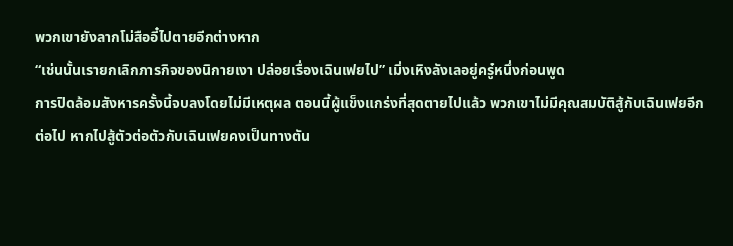พวกเขายังลากโม่สืออี๋ไปตายอีกต่างหาก
“เช่นนั้นเรายกเลิกภารกิจของนิกายเงา ปล่อยเรื่องเฉินเฟยไป” เมิ่งเหิงลังเลอยู่ครู๋หนึ่งก่อนพูด
การปิดล้อมสังหารครั้งนี้จบลงโดยไม่มีเหตุผล ตอนนี้ผู้แข็งแกร่งที่สุดตายไปแล้ว พวกเขาไม่มีคุณสมบัติสู้กับเฉินเฟยอีกต่อไป หากไปสู้ตัวต่อตัวกับเฉินเฟยคงเป็นทางตัน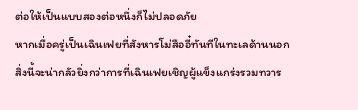ต่อให้เป็นแบบสองต่อหนึ่งก็ไม่ปลอดภัย
หากเมื่อครู่เป็นเฉินเฟยที่สังหารโม่สืออี๋ทันทีในทะเลด้านนอก สิ่งนี้จะน่ากลัวยิ่งกว่าการที่เฉินเฟยเชิญผู้แข็งแกร่งรวมทวาร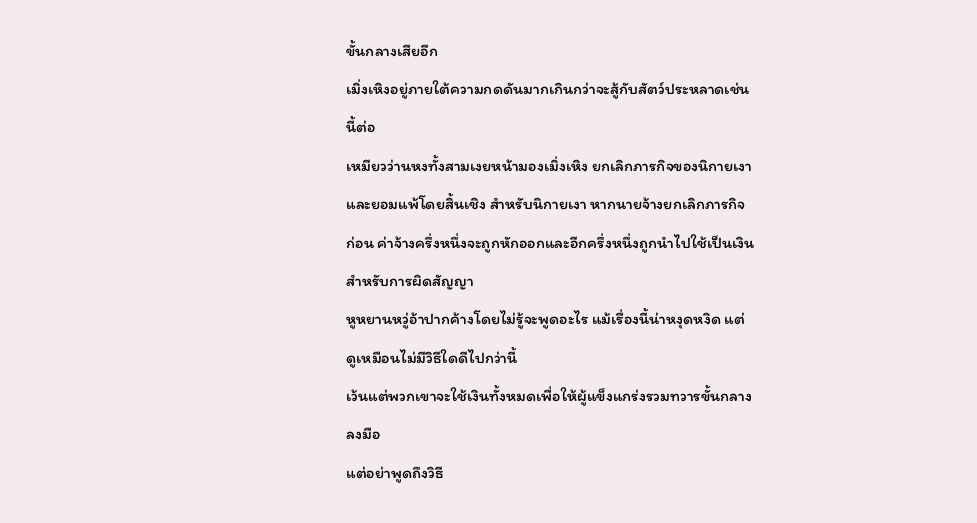ขั้นกลางเสียอีก
เมิ่งเหิงอยู่ภายใต้ความกดดันมากเกินกว่าจะสู้กับสัตว์ประหลาดเช่นนี้ต่อ
เหมียวว่านหงทั้งสามเงยหน้ามองเมิ่งเหิง ยกเลิกภารกิจของนิกายเงาและยอมแพ้โดยสิ้นเชิง สำหรับนิกายเงา หากนายจ้างยกเลิกภารกิจก่อน ค่าจ้างครึ่งหนึ่งจะถูกหักออกและอีกครึ่งหนึ่งถูกนำไปใช้เป็นเงินสำหรับการผิดสัญญา
หูหยานหวู่อ้าปากค้างโดยไม่รู้จะพูดอะไร แม้เรื่องนี้น่าหงุดหงิด แต่ดูเหมือนไม่มีวิธีใดดีไปกว่านี้
เว้นแต่พวกเขาจะใช้เงินทั้งหมดเพื่อให้ผู้แข็งแกร่งรวมทวารขั้นกลางลงมือ
แต่อย่าพูดถึงวิธี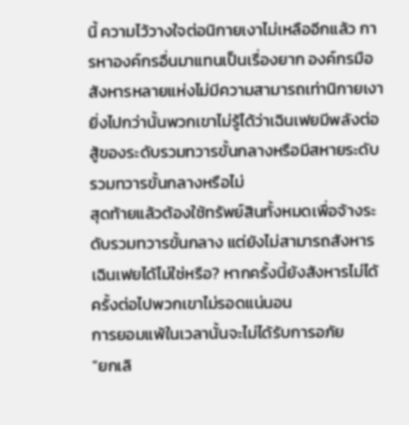นี้ ความไว้วางใจต่อนิกายเงาไม่เหลืออีกแล้ว การหาองค์กรอื่นมาแทนเป็นเรื่องยาก องค์กรมือสังหารหลายแห่งไม่มีความสามารถเท่านิกายเงา
ยิ่งไปกว่านั้นพวกเขาไม่รู้ได้ว่าเฉินเฟยมีพลังต่อสู้ของระดับรวมทวารขั้นกลางหรือมีสหายระดับรวมทวารขั้นกลางหรือไม่
สุดท้ายแล้วต้องใช้ทรัพย์สินทั้งหมดเพื่อจ้างระดับรวมทวารขั้นกลาง แต่ยังไม่สามารถสังหารเฉินเฟยได้ไม่ใช่หรือ? หากครั้งนี้ยังสังหารไม่ได้ ครั้งต่อไปพวกเขาไม่รอดแน่นอน
การยอมแพ้ในเวลานั้นจะไม่ได้รับการอภัย
“ยกเลิ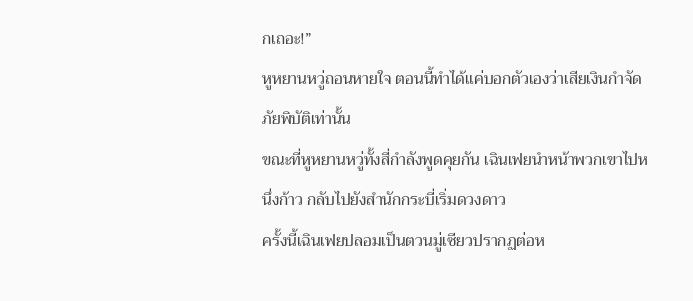กเถอะ!”
หูหยานหวู่ถอนหายใจ ตอนนี้ทำได้แค่บอกตัวเองว่าเสียเงินกำจัดภัยพิบัติเท่านั้น
ขณะที่หูหยานหวู่ทั้งสี่กำลังพูดคุยกัน เฉินเฟยนำหน้าพวกเขาไปหนึ่งก้าว กลับไปยังสำนักกระบี่เริ่มดวงดาว
ครั้งนี้เฉินเฟยปลอมเป็นตวนมู่เซียวปรากฏต่อห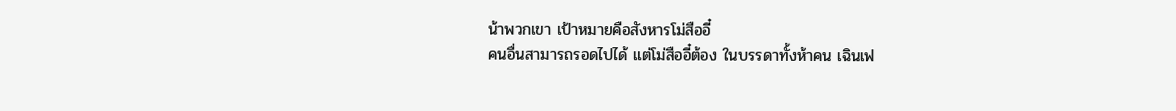น้าพวกเขา เป้าหมายคือสังหารโม่สืออี๋
คนอื่นสามารถรอดไปได้ แต่โม่สืออี๋ต้อง ในบรรดาทั้งห้าคน เฉินเฟ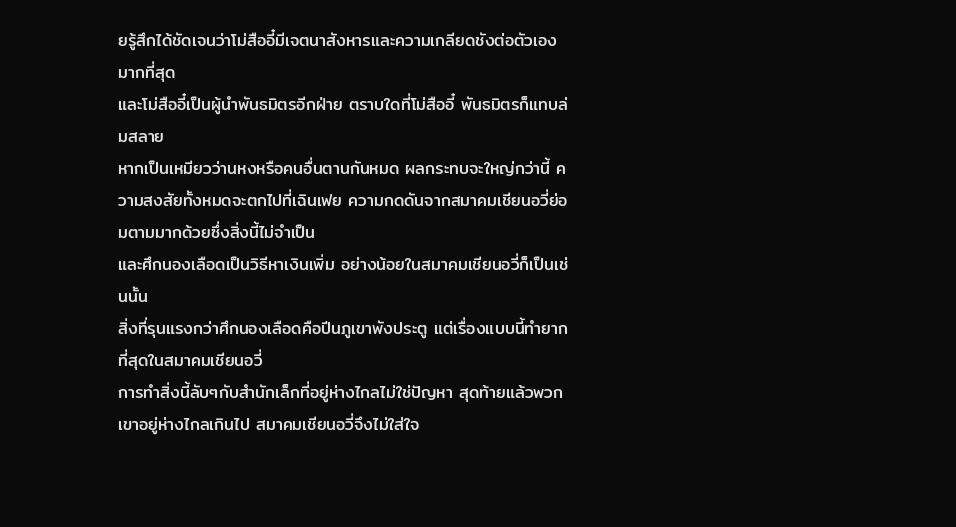ยรู้สึกได้ชัดเจนว่าโม่สืออี๋มีเจตนาสังหารและความเกลียดชังต่อตัวเองมากที่สุด
และโม่สืออี๋เป็นผู้นำพันธมิตรอีกฝ่าย ตราบใดที่โม่สืออี๋ พันธมิตรก็แทบล่มสลาย
หากเป็นเหมียวว่านหงหรือคนอื่นตานกันหมด ผลกระทบจะใหญ่กว่านี้ ความสงสัยทั้งหมดจะตกไปที่เฉินเฟย ความกดดันจากสมาคมเชียนอวี่ย่อมตามมากด้วยซึ่งสิ่งนี้ไม่จำเป็น
และศึกนองเลือดเป็นวิธีหาเงินเพิ่ม อย่างน้อยในสมาคมเชียนอวี่ก็เป็นเช่นนั้น
สิ่งที่รุนแรงกว่าศึกนองเลือดคือปีนภูเขาพังประตู แต่เรื่องแบบนี้ทำยากที่สุดในสมาคมเชียนอวี่
การทำสิ่งนี้ลับๆกับสำนักเล็กที่อยู่ห่างไกลไม่ใช่ปัญหา สุดท้ายแล้วพวกเขาอยู่ห่างไกลเกินไป สมาคมเชียนอวี่จึงไม่ใส่ใจ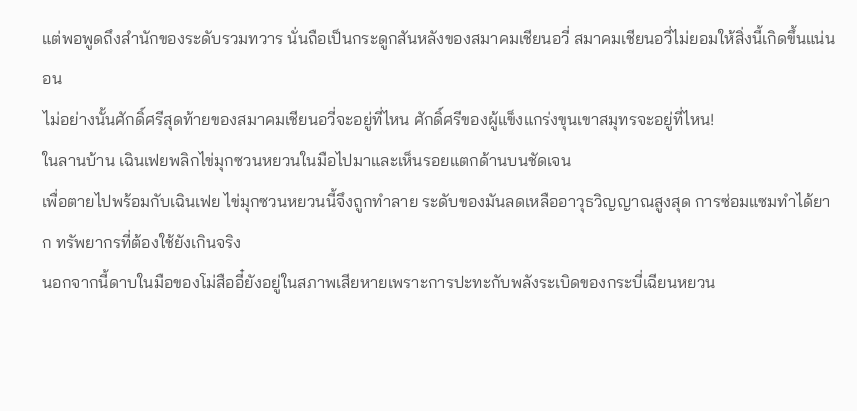แต่พอพูดถึงสำนักของระดับรวมทวาร นั่นถือเป็นกระดูกสันหลังของสมาคมเชียนอวี่ สมาคมเชียนอวี่ไม่ยอมให้สิ่งนี้เกิดขึ้นแน่นอน
ไม่อย่างนั้นศักดิ์ศรีสุดท้ายของสมาคมเชียนอวี่จะอยู่ที่ไหน ศักดิ์ศรีของผู้แข็งแกร่งขุนเขาสมุทรจะอยู่ที่ไหน!
ในลานบ้าน เฉินเฟยพลิกไข่มุกซวนหยวนในมือไปมาและเห็นรอยแตกด้านบนชัดเจน
เพื่อตายไปพร้อมกับเฉินเฟย ไข่มุกซวนหยวนนี้จึงถูกทำลาย ระดับของมันลดเหลืออาวุธวิญญาณสูงสุด การซ่อมแซมทำได้ยาก ทรัพยากรที่ต้องใช้ยังเกินจริง
นอกจากนี้ดาบในมือของโม่สืออี๋ยังอยู่ในสภาพเสียหายเพราะการปะทะกับพลังระเบิดของกระบี่เฉียนหยวน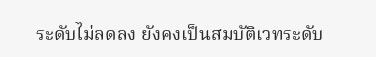ระดับไม่ลดลง ยังคงเป็นสมบัติเวทระดับ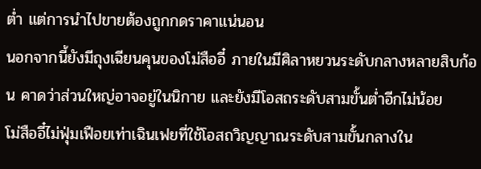ต่ำ แต่การนำไปขายต้องถูกกดราคาแน่นอน
นอกจากนี้ยังมีถุงเฉียนคุนของโม่สืออี๋ ภายในมีศิลาหยวนระดับกลางหลายสิบก้อน คาดว่าส่วนใหญ่อาจอยู่ในนิกาย และยังมีโอสถระดับสามขั้นต่ำอีกไม่น้อย
โม่สืออี๋ไม่ฟุ่มเฟือยเท่าเฉินเฟยที่ใช้โอสถวิญญาณระดับสามขั้นกลางใน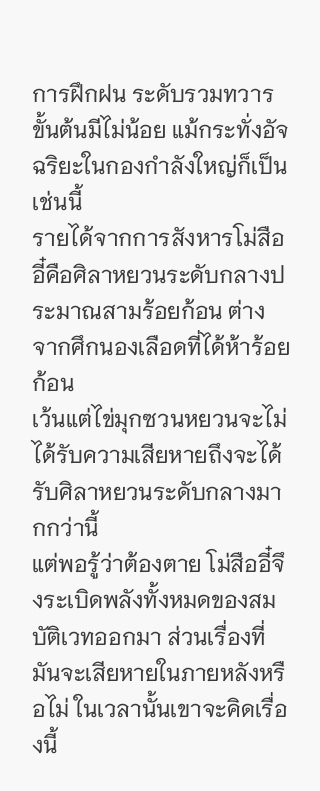การฝึกฝน ระดับรวมทวารขั้นต้นมีไม่น้อย แม้กระทั่งอัจฉริยะในกองกำลังใหญ่ก็เป็นเช่นนี้
รายได้จากการสังหารโม่สืออี๋คือศิลาหยวนระดับกลางประมาณสามร้อยก้อน ต่างจากศึกนองเลือดที่ได้ห้าร้อยก้อน
เว้นแต่ไข่มุกซวนหยวนจะไม่ได้รับความเสียหายถึงจะได้รับศิลาหยวนระดับกลางมากกว่านี้
แต่พอรู้ว่าต้องตาย โม่สืออี๋จึงระเบิดพลังทั้งหมดของสมบัติเวทออกมา ส่วนเรื่องที่มันจะเสียหายในภายหลังหรือไม่ ในเวลานั้นเขาจะคิดเรื่องนี้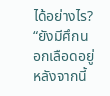ได้อย่างไร?
“ยังมีศึกนอกเลือดอยู่ หลังจากนี้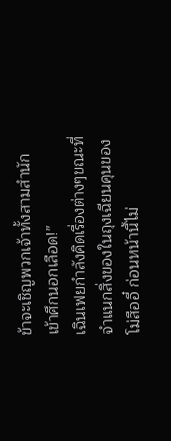ข้าจะเชิญพวกเจ้าทั้งสามสำนักเข้าศึกนอกเลือด!”
เฉินเฟยกำลังคิดเรื่องต่างๆขณะที่จำแนกสิ่งของในถุงเฉียนคุนของโม่สืออี๋ ก่อนหน้านี้ไม่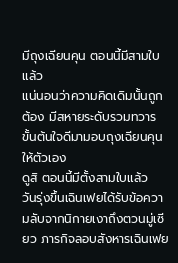มีถุงเฉียนคุน ตอนนี้มีสามใบแล้ว
แน่นอนว่าความคิดเดิมนั้นถูกต้อง มีสหายระดับรวมทวารขั้นต้นใจดีมามอบถุงเฉียนคุนให้ตัวเอง
ดูสิ ตอนนี้มีตั้งสามใบแล้ว
วันรุ่งขึ้นเฉินเฟยได้รับข้อความลับจากนิกายเงาถึงตวนมู่เซียว ภารกิจลอบสังหารเฉินเฟย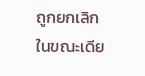ถูกยกเลิก ในขณะเดีย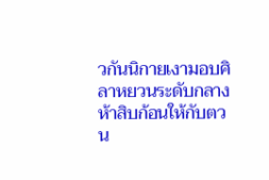วกันนิกายเงามอบศิลาหยวนระดับกลางห้าสิบก้อนให้กับตวน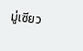มู่เซียว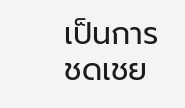เป็นการชดเชย